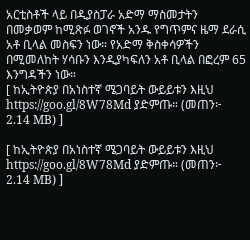አርቲስቶች ላይ በዲያስፓራ አድማ ማስመታትን በመቃወም ከሚጽፉ ወገኖች አንዱ የግጥምና ዜማ ደራሲ አቶ ቢላል መስፍን ነው። የአድማ ቅስቀሳዎችን በሚመለከት ሃሳቡን እንዲያካፍለን አቶ ቢላል በፎረም 65 እንግዳችን ነው።
[ ከኢትዮጵያ በአነስተኛ ሜጋባይት ውይይቱን እዚህ https://goo.gl/8W78Md ያድምጡ። (መጠን፦ 2.14 MB) ]

[ ከኢትዮጵያ በአነስተኛ ሜጋባይት ውይይቱን እዚህ https://goo.gl/8W78Md ያድምጡ። (መጠን፦ 2.14 MB) ]